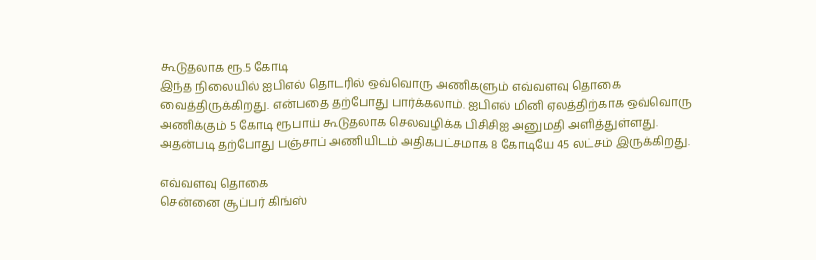கூடுதலாக ரூ.5 கோடி
இந்த நிலையில் ஐபிஎல் தொடரில் ஒவ்வொரு அணிகளும் எவ்வளவு தொகை வைத்திருக்கிறது. என்பதை தற்போது பார்க்கலாம். ஐபிஎல் மினி ஏலத்திற்காக ஒவ்வொரு அணிக்கும் 5 கோடி ரூபாய் கூடுதலாக செலவழிக்க பிசிசிஐ அனுமதி அளித்துள்ளது. அதன்படி தற்போது பஞ்சாப் அணியிடம் அதிகபட்சமாக 8 கோடியே 45 லட்சம் இருக்கிறது.

எவ்வளவு தொகை
சென்னை சூப்பர் கிங்ஸ்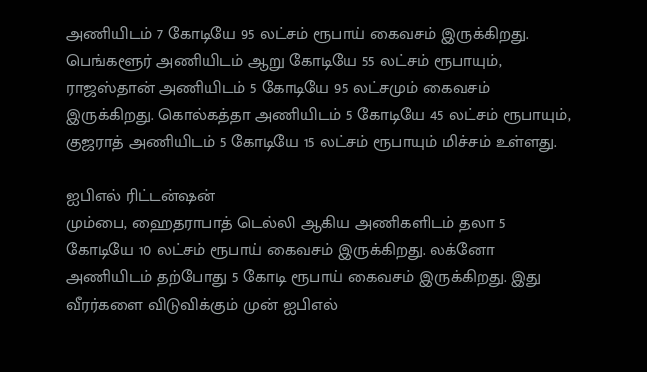அணியிடம் 7 கோடியே 95 லட்சம் ரூபாய் கைவசம் இருக்கிறது. பெங்களூர் அணியிடம் ஆறு கோடியே 55 லட்சம் ரூபாயும், ராஜஸ்தான் அணியிடம் 5 கோடியே 95 லட்சமும் கைவசம் இருக்கிறது. கொல்கத்தா அணியிடம் 5 கோடியே 45 லட்சம் ரூபாயும், குஜராத் அணியிடம் 5 கோடியே 15 லட்சம் ரூபாயும் மிச்சம் உள்ளது.

ஐபிஎல் ரிட்டன்ஷன்
மும்பை, ஹைதராபாத் டெல்லி ஆகிய அணிகளிடம் தலா 5 கோடியே 10 லட்சம் ரூபாய் கைவசம் இருக்கிறது. லக்னோ அணியிடம் தற்போது 5 கோடி ரூபாய் கைவசம் இருக்கிறது. இது வீரர்களை விடுவிக்கும் முன் ஐபிஎல்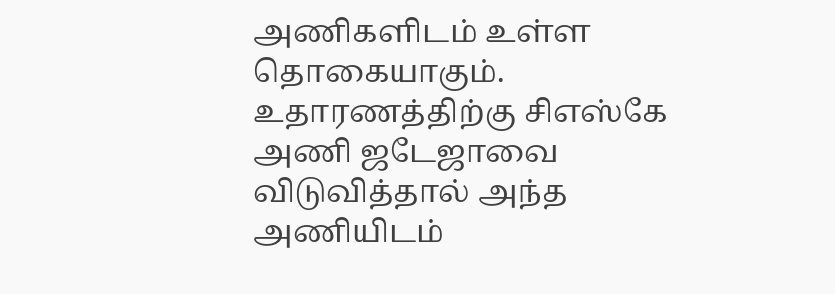அணிகளிடம் உள்ள தொகையாகும். உதாரணத்திற்கு சிஎஸ்கே அணி ஜடேஜாவை விடுவித்தால் அந்த அணியிடம்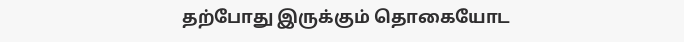தற்போது இருக்கும் தொகையோட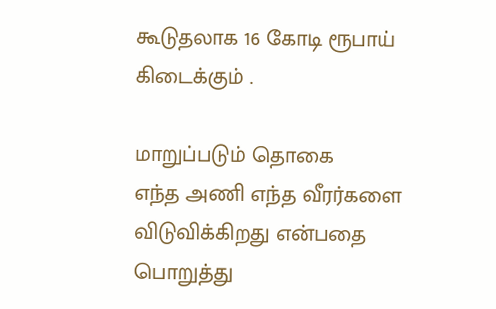கூடுதலாக 16 கோடி ரூபாய் கிடைக்கும் .

மாறுப்படும் தொகை
எந்த அணி எந்த வீரர்களை விடுவிக்கிறது என்பதை பொறுத்து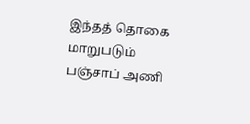இந்தத் தொகை மாறுபடும் பஞ்சாப் அணி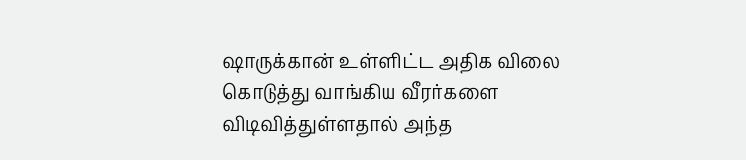ஷாருக்கான் உள்ளிட்ட அதிக விலை கொடுத்து வாங்கிய வீரர்களை விடிவித்துள்ளதால் அந்த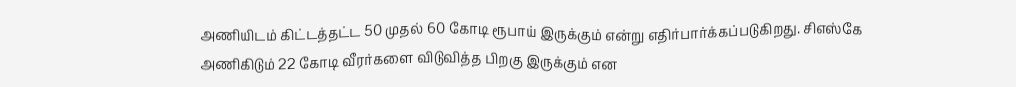அணியிடம் கிட்டத்தட்ட 50 முதல் 60 கோடி ரூபாய் இருக்கும் என்று எதிர்பார்க்கப்படுகிறது. சிஎஸ்கே அணிகிடும் 22 கோடி வீரர்களை விடுவித்த பிறகு இருக்கும் என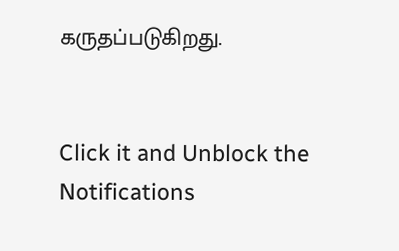கருதப்படுகிறது.


Click it and Unblock the Notifications